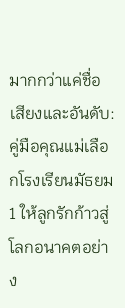มากกว่าแค่ชื่อเสียงและอันดับ: คู่มือคุณแม่เลือกโรงเรียนมัธยม 1 ให้ลูกรักก้าวสู่โลกอนาคตอย่าง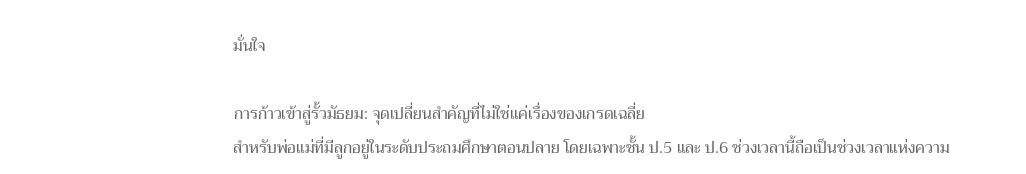มั่นใจ

การก้าวเข้าสู่รั้วมัธยม: จุดเปลี่ยนสำคัญที่ไม่ใช่แค่เรื่องของเกรดเฉลี่ย
สำหรับพ่อแม่ที่มีลูกอยู่ในระดับประถมศึกษาตอนปลาย โดยเฉพาะชั้น ป.5 และ ป.6 ช่วงเวลานี้ถือเป็นช่วงเวลาแห่งความ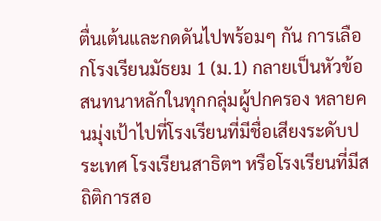ตื่นเต้นและกดดันไปพร้อมๆ กัน การเลือกโรงเรียนมัธยม 1 (ม.1) กลายเป็นหัวข้อสนทนาหลักในทุกกลุ่มผู้ปกครอง หลายคนมุ่งเป้าไปที่โรงเรียนที่มีชื่อเสียงระดับประเทศ โรงเรียนสาธิตฯ หรือโรงเรียนที่มีสถิติการสอ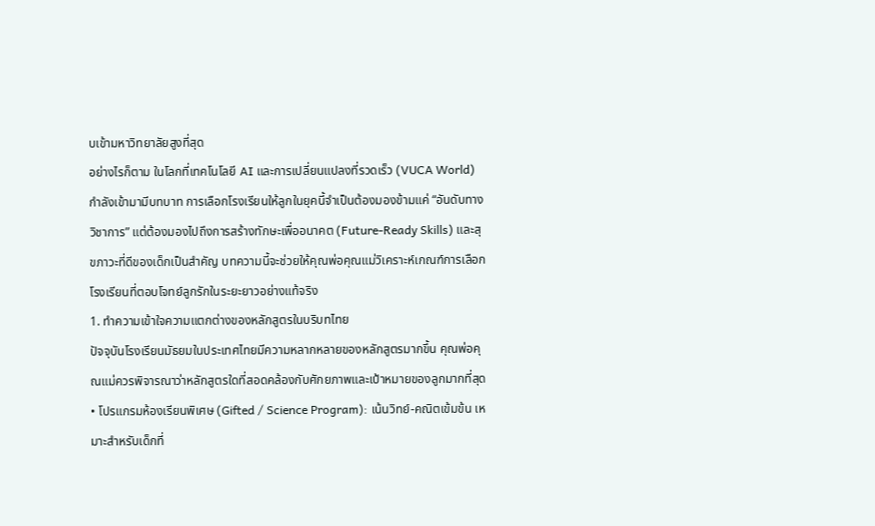บเข้ามหาวิทยาลัยสูงที่สุด
อย่างไรก็ตาม ในโลกที่เทคโนโลยี AI และการเปลี่ยนแปลงที่รวดเร็ว (VUCA World) กำลังเข้ามามีบทบาท การเลือกโรงเรียนให้ลูกในยุคนี้จำเป็นต้องมองข้ามแค่ “อันดับทางวิชาการ” แต่ต้องมองไปถึงการสร้างทักษะเพื่ออนาคต (Future-Ready Skills) และสุขภาวะที่ดีของเด็กเป็นสำคัญ บทความนี้จะช่วยให้คุณพ่อคุณแม่วิเคราะห์เกณฑ์การเลือกโรงเรียนที่ตอบโจทย์ลูกรักในระยะยาวอย่างแท้จริง
1. ทำความเข้าใจความแตกต่างของหลักสูตรในบริบทไทย
ปัจจุบันโรงเรียนมัธยมในประเทศไทยมีความหลากหลายของหลักสูตรมากขึ้น คุณพ่อคุณแม่ควรพิจารณาว่าหลักสูตรใดที่สอดคล้องกับศักยภาพและเป้าหมายของลูกมากที่สุด
• โปรแกรมห้องเรียนพิเศษ (Gifted / Science Program): เน้นวิทย์-คณิตเข้มข้น เหมาะสำหรับเด็กที่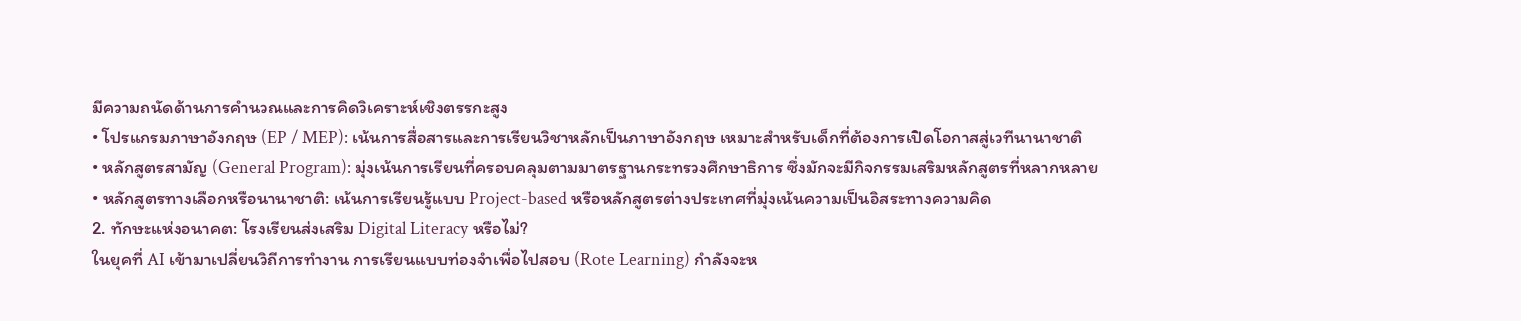มีความถนัดด้านการคำนวณและการคิดวิเคราะห์เชิงตรรกะสูง
• โปรแกรมภาษาอังกฤษ (EP / MEP): เน้นการสื่อสารและการเรียนวิชาหลักเป็นภาษาอังกฤษ เหมาะสำหรับเด็กที่ต้องการเปิดโอกาสสู่เวทีนานาชาติ
• หลักสูตรสามัญ (General Program): มุ่งเน้นการเรียนที่ครอบคลุมตามมาตรฐานกระทรวงศึกษาธิการ ซึ่งมักจะมีกิจกรรมเสริมหลักสูตรที่หลากหลาย
• หลักสูตรทางเลือกหรือนานาชาติ: เน้นการเรียนรู้แบบ Project-based หรือหลักสูตรต่างประเทศที่มุ่งเน้นความเป็นอิสระทางความคิด
2. ทักษะแห่งอนาคต: โรงเรียนส่งเสริม Digital Literacy หรือไม่?
ในยุคที่ AI เข้ามาเปลี่ยนวิถีการทำงาน การเรียนแบบท่องจำเพื่อไปสอบ (Rote Learning) กำลังจะห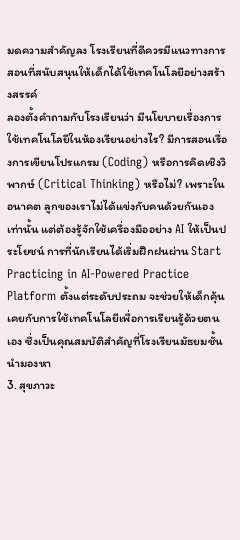มดความสำคัญลง โรงเรียนที่ดีควรมีแนวทางการสอนที่สนับสนุนให้เด็กได้ใช้เทคโนโลยีอย่างสร้างสรรค์
ลองตั้งคำถามกับโรงเรียนว่า มีนโยบายเรื่องการใช้เทคโนโลยีในห้องเรียนอย่างไร? มีการสอนเรื่องการเขียนโปรแกรม (Coding) หรือการคิดเชิงวิพากษ์ (Critical Thinking) หรือไม่? เพราะในอนาคต ลูกของเราไม่ได้แข่งกับคนด้วยกันเองเท่านั้น แต่ต้องรู้จักใช้เครื่องมืออย่าง AI ให้เป็นประโยชน์ การที่นักเรียนได้เริ่มฝึกฝนผ่าน Start Practicing in AI-Powered Practice Platform ตั้งแต่ระดับประถม จะช่วยให้เด็กคุ้นเคยกับการใช้เทคโนโลยีเพื่อการเรียนรู้ด้วยตนเอง ซึ่งเป็นคุณสมบัติสำคัญที่โรงเรียนมัธยมชั้นนำมองหา
3. สุขภาวะ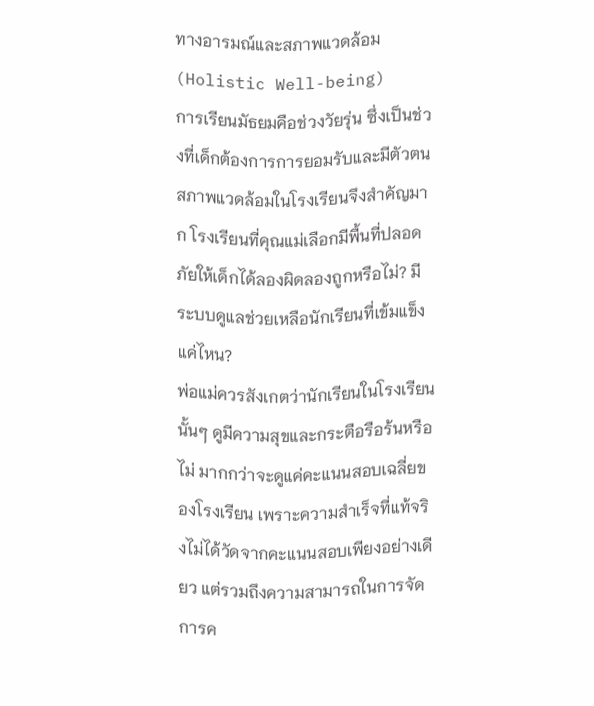ทางอารมณ์และสภาพแวดล้อม (Holistic Well-being)
การเรียนมัธยมคือช่วงวัยรุ่น ซึ่งเป็นช่วงที่เด็กต้องการการยอมรับและมีตัวตน สภาพแวดล้อมในโรงเรียนจึงสำคัญมาก โรงเรียนที่คุณแม่เลือกมีพื้นที่ปลอดภัยให้เด็กได้ลองผิดลองถูกหรือไม่? มีระบบดูแลช่วยเหลือนักเรียนที่เข้มแข็งแค่ไหน?
พ่อแม่ควรสังเกตว่านักเรียนในโรงเรียนนั้นๆ ดูมีความสุขและกระตือรือร้นหรือไม่ มากกว่าจะดูแค่คะแนนสอบเฉลี่ยของโรงเรียน เพราะความสำเร็จที่แท้จริงไม่ได้วัดจากคะแนนสอบเพียงอย่างเดียว แต่รวมถึงความสามารถในการจัดการค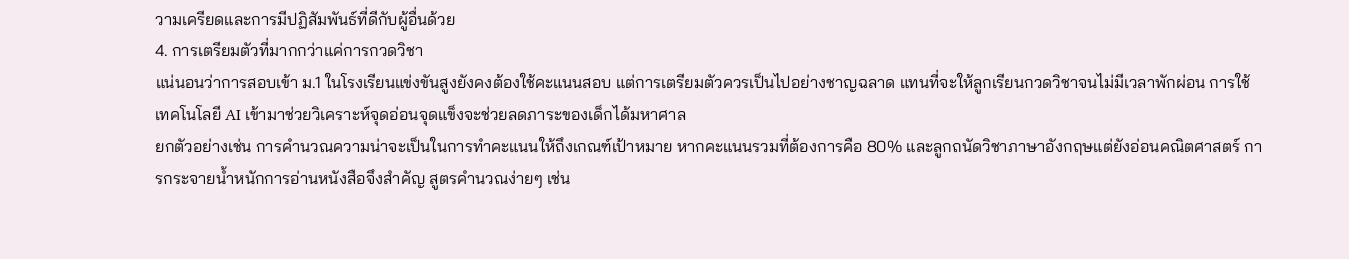วามเครียดและการมีปฏิสัมพันธ์ที่ดีกับผู้อื่นด้วย
4. การเตรียมตัวที่มากกว่าแค่การกวดวิชา
แน่นอนว่าการสอบเข้า ม.1 ในโรงเรียนแข่งขันสูงยังคงต้องใช้คะแนนสอบ แต่การเตรียมตัวควรเป็นไปอย่างชาญฉลาด แทนที่จะให้ลูกเรียนกวดวิชาจนไม่มีเวลาพักผ่อน การใช้เทคโนโลยี AI เข้ามาช่วยวิเคราะห์จุดอ่อนจุดแข็งจะช่วยลดภาระของเด็กได้มหาศาล
ยกตัวอย่างเช่น การคำนวณความน่าจะเป็นในการทำคะแนนให้ถึงเกณฑ์เป้าหมาย หากคะแนนรวมที่ต้องการคือ 80% และลูกถนัดวิชาภาษาอังกฤษแต่ยังอ่อนคณิตศาสตร์ การกระจายน้ำหนักการอ่านหนังสือจึงสำคัญ สูตรคำนวณง่ายๆ เช่น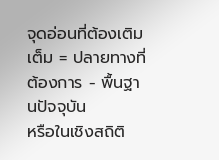จุดอ่อนที่ต้องเติมเต็ม = ปลายทางที่ต้องการ - พื้นฐานปัจจุบัน
หรือในเชิงสถิติ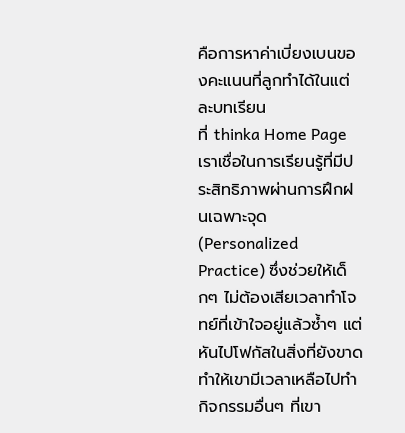คือการหาค่าเบี่ยงเบนของคะแนนที่ลูกทำได้ในแต่ละบทเรียน
ที่ thinka Home Page เราเชื่อในการเรียนรู้ที่มีประสิทธิภาพผ่านการฝึกฝนเฉพาะจุด (Personalized Practice) ซึ่งช่วยให้เด็กๆ ไม่ต้องเสียเวลาทำโจทย์ที่เข้าใจอยู่แล้วซ้ำๆ แต่หันไปโฟกัสในสิ่งที่ยังขาด ทำให้เขามีเวลาเหลือไปทำกิจกรรมอื่นๆ ที่เขา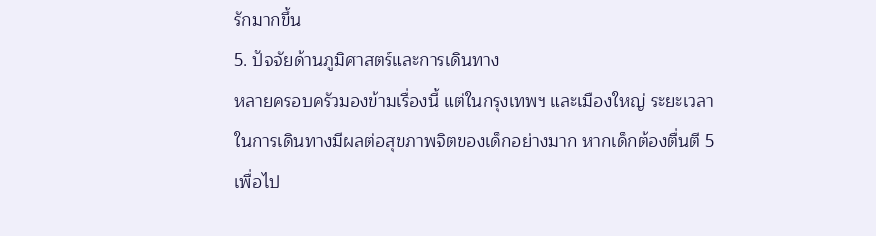รักมากขึ้น
5. ปัจจัยด้านภูมิศาสตร์และการเดินทาง
หลายครอบครัวมองข้ามเรื่องนี้ แต่ในกรุงเทพฯ และเมืองใหญ่ ระยะเวลาในการเดินทางมีผลต่อสุขภาพจิตของเด็กอย่างมาก หากเด็กต้องตื่นตี 5 เพื่อไป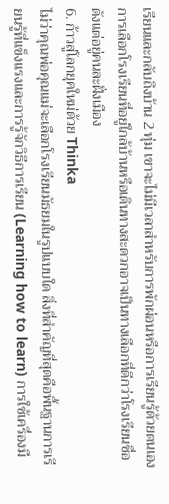เรียนและกลับถึงบ้าน 2 ทุ่ม เขาจะไม่มีเวลาสำหรับการพักผ่อนหรือการเรียนรู้ด้วยตนเอง การเลือกโรงเรียนที่อยู่ใกล้บ้านหรือเดินทางสะดวกอาจเป็นทางเลือกที่ดีกว่าโรงเรียนชื่อดังแต่อยู่คนละฝั่งเมือง
6. ก้าวสู่โลกยุคใหม่ด้วย Thinka
ไม่ว่าคุณพ่อคุณแม่จะเลือกโรงเรียนมัธยมในรูปแบบใด สิ่งที่สำคัญที่สุดคือพื้นฐานการเรียนรู้ที่แข็งแรงและการรู้จักวิธีการเรียน (Learning how to learn) การใช้เครื่องมื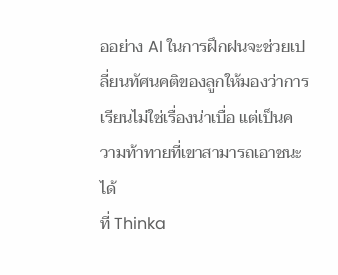ออย่าง AI ในการฝึกฝนจะช่วยเปลี่ยนทัศนคติของลูกให้มองว่าการเรียนไม่ใช่เรื่องน่าเบื่อ แต่เป็นความท้าทายที่เขาสามารถเอาชนะได้
ที่ Thinka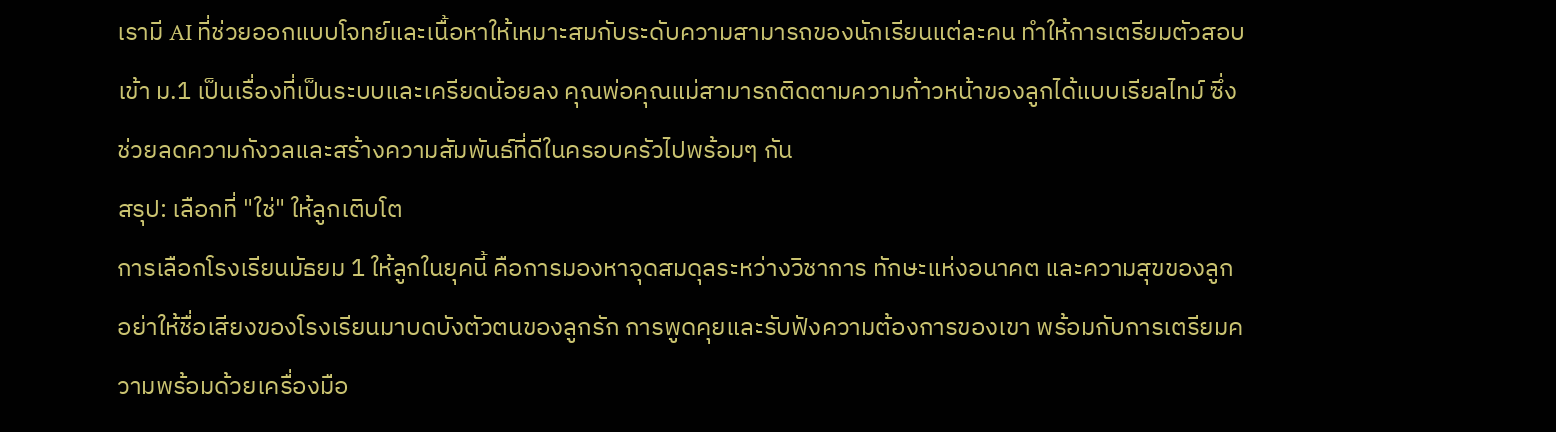เรามี AI ที่ช่วยออกแบบโจทย์และเนื้อหาให้เหมาะสมกับระดับความสามารถของนักเรียนแต่ละคน ทำให้การเตรียมตัวสอบเข้า ม.1 เป็นเรื่องที่เป็นระบบและเครียดน้อยลง คุณพ่อคุณแม่สามารถติดตามความก้าวหน้าของลูกได้แบบเรียลไทม์ ซึ่งช่วยลดความกังวลและสร้างความสัมพันธ์ที่ดีในครอบครัวไปพร้อมๆ กัน
สรุป: เลือกที่ "ใช่" ให้ลูกเติบโต
การเลือกโรงเรียนมัธยม 1 ให้ลูกในยุคนี้ คือการมองหาจุดสมดุลระหว่างวิชาการ ทักษะแห่งอนาคต และความสุขของลูก อย่าให้ชื่อเสียงของโรงเรียนมาบดบังตัวตนของลูกรัก การพูดคุยและรับฟังความต้องการของเขา พร้อมกับการเตรียมความพร้อมด้วยเครื่องมือ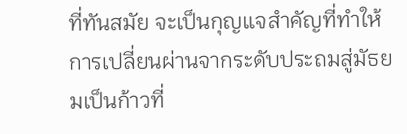ที่ทันสมัย จะเป็นกุญแจสำคัญที่ทำให้การเปลี่ยนผ่านจากระดับประถมสู่มัธยมเป็นก้าวที่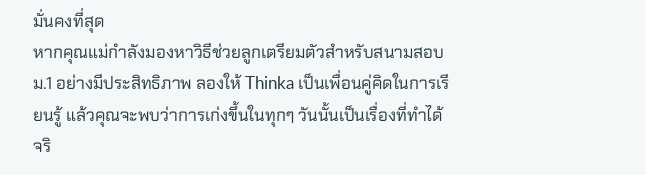มั่นคงที่สุด
หากคุณแม่กำลังมองหาวิธีช่วยลูกเตรียมตัวสำหรับสนามสอบ ม.1 อย่างมีประสิทธิภาพ ลองให้ Thinka เป็นเพื่อนคู่คิดในการเรียนรู้ แล้วคุณจะพบว่าการเก่งขึ้นในทุกๆ วันนั้นเป็นเรื่องที่ทำได้จริ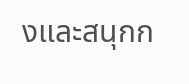งและสนุกก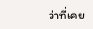ว่าที่เคย